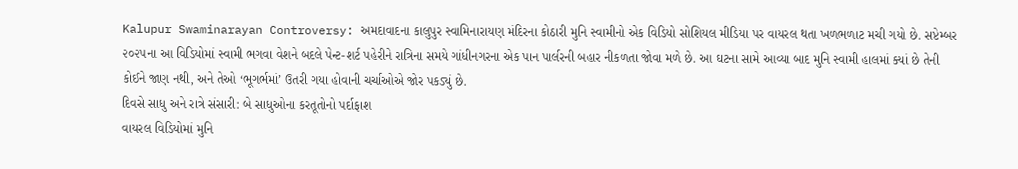Kalupur Swaminarayan Controversy: અમદાવાદના કાલુપુર સ્વામિનારાયણ મંદિરના કોઠારી મુનિ સ્વામીનો એક વિડિયો સોશિયલ મીડિયા પર વાયરલ થતા ખળભળાટ મચી ગયો છે. સપ્ટેમ્બર ૨૦૨૫ના આ વિડિયોમાં સ્વામી ભગવા વેશને બદલે પેન્ટ-શર્ટ પહેરીને રાત્રિના સમયે ગાંધીનગરના એક પાન પાર્લરની બહાર નીકળતા જોવા મળે છે. આ ઘટના સામે આવ્યા બાદ મુનિ સ્વામી હાલમાં ક્યાં છે તેની કોઈને જાણ નથી, અને તેઓ ‘ભૂગર્ભમાં’ ઉતરી ગયા હોવાની ચર્ચાઓએ જોર પકડ્યું છે.
દિવસે સાધુ અને રાત્રે સંસારી: બે સાધુઓના કરતૂતોનો પર્દાફાશ
વાયરલ વિડિયોમાં મુનિ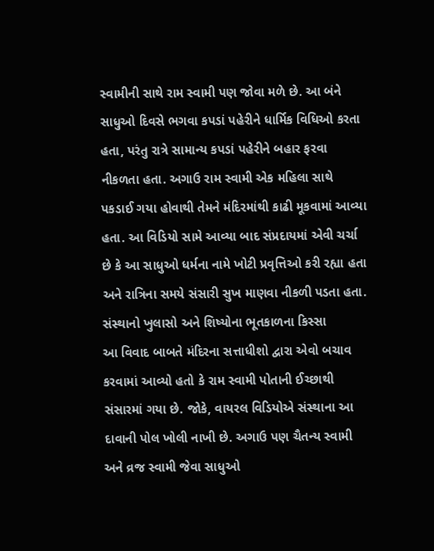સ્વામીની સાથે રામ સ્વામી પણ જોવા મળે છે. આ બંને સાધુઓ દિવસે ભગવા કપડાં પહેરીને ધાર્મિક વિધિઓ કરતા હતા, પરંતુ રાત્રે સામાન્ય કપડાં પહેરીને બહાર ફરવા નીકળતા હતા. અગાઉ રામ સ્વામી એક મહિલા સાથે પકડાઈ ગયા હોવાથી તેમને મંદિરમાંથી કાઢી મૂકવામાં આવ્યા હતા. આ વિડિયો સામે આવ્યા બાદ સંપ્રદાયમાં એવી ચર્ચા છે કે આ સાધુઓ ધર્મના નામે ખોટી પ્રવૃત્તિઓ કરી રહ્યા હતા અને રાત્રિના સમયે સંસારી સુખ માણવા નીકળી પડતા હતા.
સંસ્થાનો ખુલાસો અને શિષ્યોના ભૂતકાળના કિસ્સા
આ વિવાદ બાબતે મંદિરના સત્તાધીશો દ્વારા એવો બચાવ કરવામાં આવ્યો હતો કે રામ સ્વામી પોતાની ઈચ્છાથી સંસારમાં ગયા છે. જોકે, વાયરલ વિડિયોએ સંસ્થાના આ દાવાની પોલ ખોલી નાખી છે. અગાઉ પણ ચૈતન્ય સ્વામી અને વ્રજ સ્વામી જેવા સાધુઓ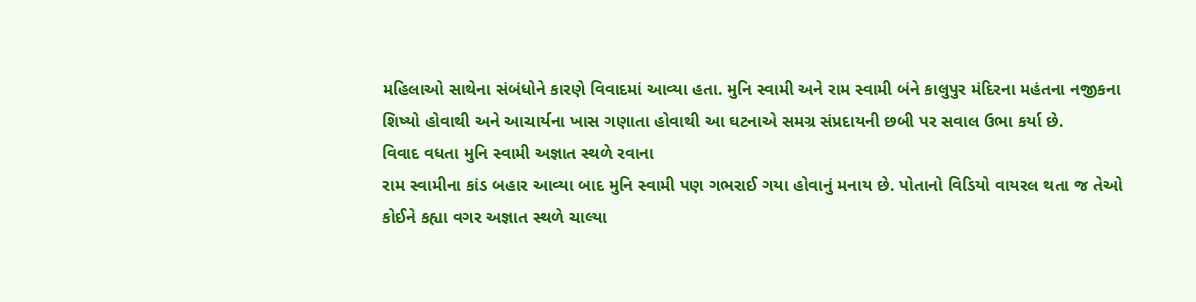મહિલાઓ સાથેના સંબંધોને કારણે વિવાદમાં આવ્યા હતા. મુનિ સ્વામી અને રામ સ્વામી બંને કાલુપુર મંદિરના મહંતના નજીકના શિષ્યો હોવાથી અને આચાર્યના ખાસ ગણાતા હોવાથી આ ઘટનાએ સમગ્ર સંપ્રદાયની છબી પર સવાલ ઉભા કર્યા છે.
વિવાદ વધતા મુનિ સ્વામી અજ્ઞાત સ્થળે રવાના
રામ સ્વામીના કાંડ બહાર આવ્યા બાદ મુનિ સ્વામી પણ ગભરાઈ ગયા હોવાનું મનાય છે. પોતાનો વિડિયો વાયરલ થતા જ તેઓ કોઈને કહ્યા વગર અજ્ઞાત સ્થળે ચાલ્યા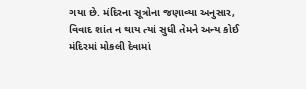ગયા છે. મંદિરના સૂત્રોના જણાવ્યા અનુસાર, વિવાદ શાંત ન થાય ત્યાં સુધી તેમને અન્ય કોઈ મંદિરમાં મોકલી દેવામાં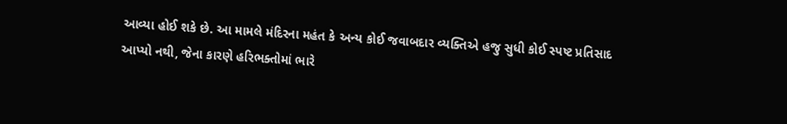આવ્યા હોઈ શકે છે. આ મામલે મંદિરના મહંત કે અન્ય કોઈ જવાબદાર વ્યક્તિએ હજુ સુધી કોઈ સ્પષ્ટ પ્રતિસાદ આપ્યો નથી, જેના કારણે હરિભક્તોમાં ભારે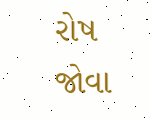રોષ જોવા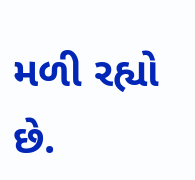મળી રહ્યો છે.